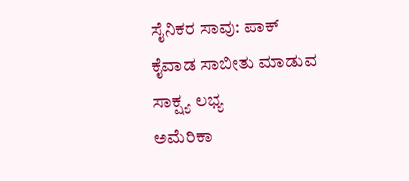ಸೈನಿಕರ ಸಾವು: ಪಾಕ್ ಕೈವಾಡ ಸಾಬೀತು ಮಾಡುವ ಸಾಕ್ಷ್ಯ ಲಭ್ಯ
ಅಮೆರಿಕಾ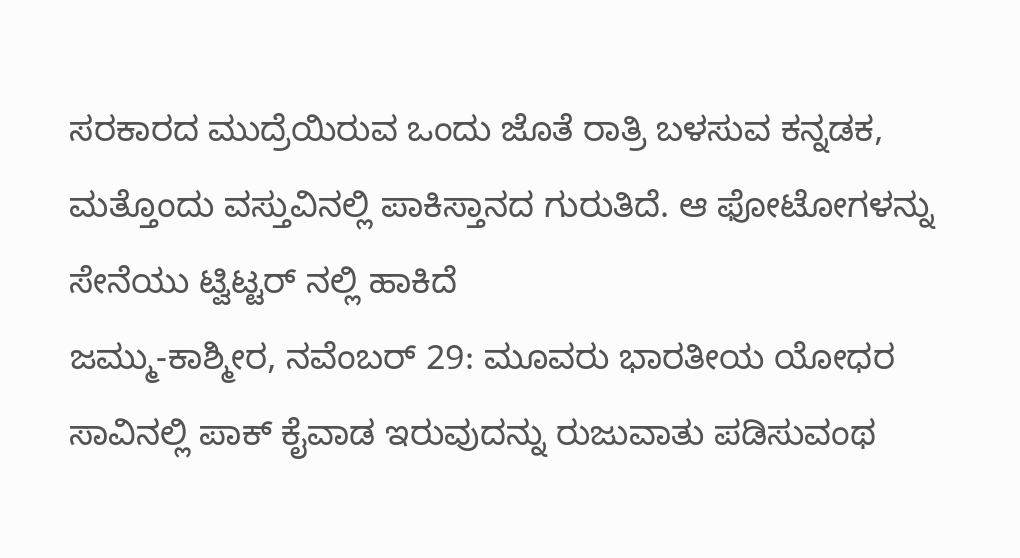ಸರಕಾರದ ಮುದ್ರೆಯಿರುವ ಒಂದು ಜೊತೆ ರಾತ್ರಿ ಬಳಸುವ ಕನ್ನಡಕ, ಮತ್ತೊಂದು ವಸ್ತುವಿನಲ್ಲಿ ಪಾಕಿಸ್ತಾನದ ಗುರುತಿದೆ. ಆ ಫೋಟೋಗಳನ್ನು ಸೇನೆಯು ಟ್ವಿಟ್ಟರ್ ನಲ್ಲಿ ಹಾಕಿದೆ
ಜಮ್ಮು-ಕಾಶ್ಮೀರ, ನವೆಂಬರ್ 29: ಮೂವರು ಭಾರತೀಯ ಯೋಧರ ಸಾವಿನಲ್ಲಿ ಪಾಕ್ ಕೈವಾಡ ಇರುವುದನ್ನು ರುಜುವಾತು ಪಡಿಸುವಂಥ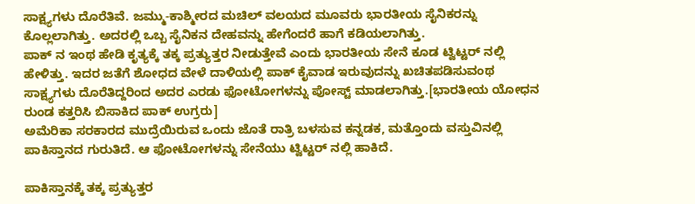ಸಾಕ್ಷ್ಯಗಳು ದೊರೆತಿವೆ. ಜಮ್ಮು-ಕಾಶ್ಮೀರದ ಮಚಿಲ್ ವಲಯದ ಮೂವರು ಭಾರತೀಯ ಸೈನಿಕರನ್ನು ಕೊಲ್ಲಲಾಗಿತ್ತು. ಅದರಲ್ಲಿ ಒಬ್ಬ ಸೈನಿಕನ ದೇಹವನ್ನು ಹೇಗೆಂದರೆ ಹಾಗೆ ಕಡಿಯಲಾಗಿತ್ತು.
ಪಾಕ್ ನ ಇಂಥ ಹೇಡಿ ಕೃತ್ಯಕ್ಕೆ ತಕ್ಕ ಪ್ರತ್ಯುತ್ತರ ನೀಡುತ್ತೇವೆ ಎಂದು ಭಾರತೀಯ ಸೇನೆ ಕೂಡ ಟ್ವಿಟ್ಟರ್ ನಲ್ಲಿ ಹೇಳಿತ್ತು. ಇದರ ಜತೆಗೆ ಶೋಧದ ವೇಳೆ ದಾಳಿಯಲ್ಲಿ ಪಾಕ್ ಕೈವಾಡ ಇರುವುದನ್ನು ಖಚಿತಪಡಿಸುವಂಥ ಸಾಕ್ಷ್ಯಗಳು ದೊರೆತಿದ್ದರಿಂದ ಅದರ ಎರಡು ಫೋಟೋಗಳನ್ನು ಪೋಸ್ಟ್ ಮಾಡಲಾಗಿತ್ತು.[ಭಾರತೀಯ ಯೋಧನ ರುಂಡ ಕತ್ತರಿಸಿ ಬಿಸಾಕಿದ ಪಾಕ್ ಉಗ್ರರು]
ಅಮೆರಿಕಾ ಸರಕಾರದ ಮುದ್ರೆಯಿರುವ ಒಂದು ಜೊತೆ ರಾತ್ರಿ ಬಳಸುವ ಕನ್ನಡಕ, ಮತ್ತೊಂದು ವಸ್ತುವಿನಲ್ಲಿ ಪಾಕಿಸ್ತಾನದ ಗುರುತಿದೆ. ಆ ಫೋಟೋಗಳನ್ನು ಸೇನೆಯು ಟ್ವಿಟ್ಟರ್ ನಲ್ಲಿ ಹಾಕಿದೆ.

ಪಾಕಿಸ್ತಾನಕ್ಕೆ ತಕ್ಕ ಪ್ರತ್ಯುತ್ತರ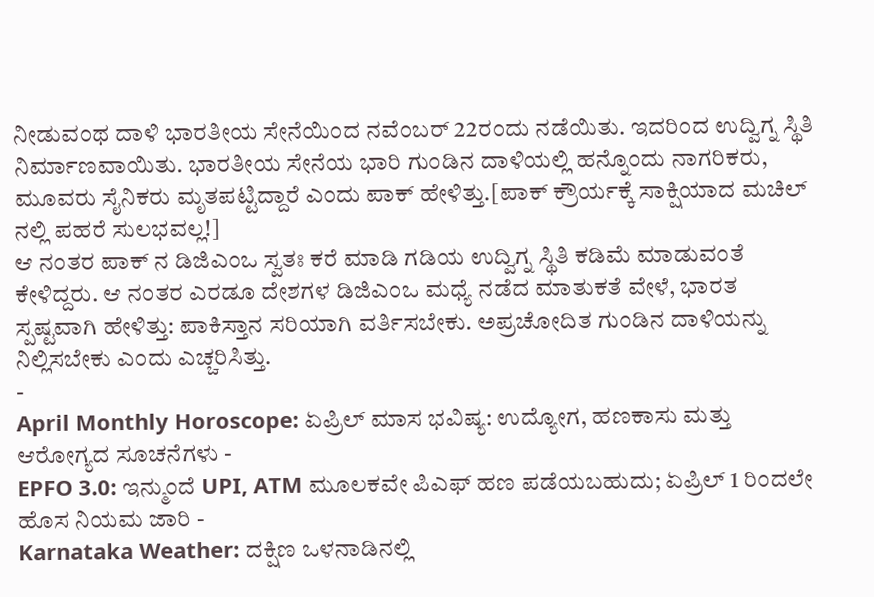ನೀಡುವಂಥ ದಾಳಿ ಭಾರತೀಯ ಸೇನೆಯಿಂದ ನವೆಂಬರ್ 22ರಂದು ನಡೆಯಿತು. ಇದರಿಂದ ಉದ್ವಿಗ್ನ ಸ್ಥಿತಿ ನಿರ್ಮಾಣವಾಯಿತು. ಭಾರತೀಯ ಸೇನೆಯ ಭಾರಿ ಗುಂಡಿನ ದಾಳಿಯಲ್ಲಿ ಹನ್ನೊಂದು ನಾಗರಿಕರು, ಮೂವರು ಸೈನಿಕರು ಮೃತಪಟ್ಟಿದ್ದಾರೆ ಎಂದು ಪಾಕ್ ಹೇಳಿತ್ತು.[ಪಾಕ್ ಕ್ರೌರ್ಯಕ್ಕೆ ಸಾಕ್ಷಿಯಾದ ಮಚಿಲ್ ನಲ್ಲಿ ಪಹರೆ ಸುಲಭವಲ್ಲ!]
ಆ ನಂತರ ಪಾಕ್ ನ ಡಿಜಿಎಂಒ ಸ್ವತಃ ಕರೆ ಮಾಡಿ ಗಡಿಯ ಉದ್ವಿಗ್ನ ಸ್ಥಿತಿ ಕಡಿಮೆ ಮಾಡುವಂತೆ ಕೇಳಿದ್ದರು. ಆ ನಂತರ ಎರಡೂ ದೇಶಗಳ ಡಿಜಿಎಂಒ ಮಧ್ಯೆ ನಡೆದ ಮಾತುಕತೆ ವೇಳೆ, ಭಾರತ ಸ್ಪಷ್ಟವಾಗಿ ಹೇಳಿತ್ತು: ಪಾಕಿಸ್ತಾನ ಸರಿಯಾಗಿ ವರ್ತಿಸಬೇಕು. ಅಪ್ರಚೋದಿತ ಗುಂಡಿನ ದಾಳಿಯನ್ನು ನಿಲ್ಲಿಸಬೇಕು ಎಂದು ಎಚ್ಚರಿಸಿತ್ತು.
-
April Monthly Horoscope: ಏಪ್ರಿಲ್ ಮಾಸ ಭವಿಷ್ಯ: ಉದ್ಯೋಗ, ಹಣಕಾಸು ಮತ್ತು ಆರೋಗ್ಯದ ಸೂಚನೆಗಳು -
EPFO 3.0: ಇನ್ಮುಂದೆ UPI, ATM ಮೂಲಕವೇ ಪಿಎಫ್ ಹಣ ಪಡೆಯಬಹುದು; ಏಪ್ರಿಲ್ 1 ರಿಂದಲೇ ಹೊಸ ನಿಯಮ ಜಾರಿ -
Karnataka Weather: ದಕ್ಷಿಣ ಒಳನಾಡಿನಲ್ಲಿ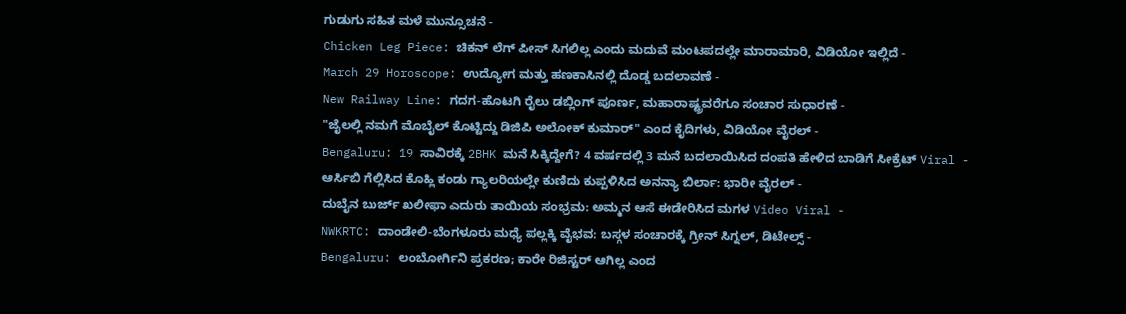ಗುಡುಗು ಸಹಿತ ಮಳೆ ಮುನ್ಸೂಚನೆ -
Chicken Leg Piece: ಚಿಕನ್ ಲೆಗ್ ಪೀಸ್ ಸಿಗಲಿಲ್ಲ ಎಂದು ಮದುವೆ ಮಂಟಪದಲ್ಲೇ ಮಾರಾಮಾರಿ, ವಿಡಿಯೋ ಇಲ್ಲಿದೆ -
March 29 Horoscope: ಉದ್ಯೋಗ ಮತ್ತು ಹಣಕಾಸಿನಲ್ಲಿ ದೊಡ್ಡ ಬದಲಾವಣೆ -
New Railway Line: ಗದಗ-ಹೊಟಗಿ ರೈಲು ಡಬ್ಲಿಂಗ್ ಪೂರ್ಣ, ಮಹಾರಾಷ್ಟ್ರವರೆಗೂ ಸಂಚಾರ ಸುಧಾರಣೆ -
"ಜೈಲಲ್ಲಿ ನಮಗೆ ಮೊಬೈಲ್ ಕೊಟ್ಟಿದ್ದು ಡಿಜಿಪಿ ಅಲೋಕ್ ಕುಮಾರ್" ಎಂದ ಕೈದಿಗಳು, ವಿಡಿಯೋ ವೈರಲ್ -
Bengaluru: 19 ಸಾವಿರಕ್ಕೆ 2BHK ಮನೆ ಸಿಕ್ಕಿದ್ದೇಗೆ? 4 ವರ್ಷದಲ್ಲಿ 3 ಮನೆ ಬದಲಾಯಿಸಿದ ದಂಪತಿ ಹೇಳಿದ ಬಾಡಿಗೆ ಸೀಕ್ರೆಟ್ Viral -
ಆರ್ಸಿಬಿ ಗೆಲ್ಲಿಸಿದ ಕೊಹ್ಲಿ ಕಂಡು ಗ್ಯಾಲರಿಯಲ್ಲೇ ಕುಣಿದು ಕುಪ್ಪಳಿಸಿದ ಅನನ್ಯಾ ಬಿರ್ಲಾ: ಭಾರೀ ವೈರಲ್ -
ದುಬೈನ ಬುರ್ಜ್ ಖಲೀಫಾ ಎದುರು ತಾಯಿಯ ಸಂಭ್ರಮ: ಅಮ್ಮನ ಆಸೆ ಈಡೇರಿಸಿದ ಮಗಳ Video Viral -
NWKRTC: ದಾಂಡೇಲಿ-ಬೆಂಗಳೂರು ಮಧ್ಯೆ ಪಲ್ಲಕ್ಕಿ ವೈಭವ: ಬಸ್ಗಳ ಸಂಚಾರಕ್ಕೆ ಗ್ರೀನ್ ಸಿಗ್ನಲ್, ಡಿಟೇಲ್ಸ್ -
Bengaluru: ಲಂಬೋರ್ಗಿನಿ ಪ್ರಕರಣ; ಕಾರೇ ರಿಜಿಸ್ಟರ್ ಆಗಿಲ್ಲ ಎಂದ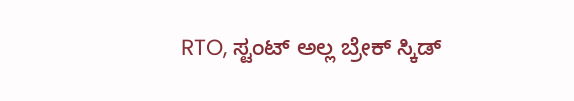RTO, ಸ್ಟಂಟ್ ಅಲ್ಲ ಬ್ರೇಕ್ ಸ್ಕಿಡ್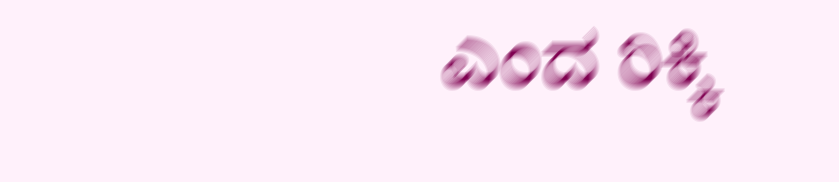ಎಂದ ರಿಕ್ಕಿ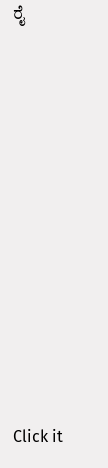ರೈ












Click it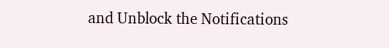and Unblock the Notifications